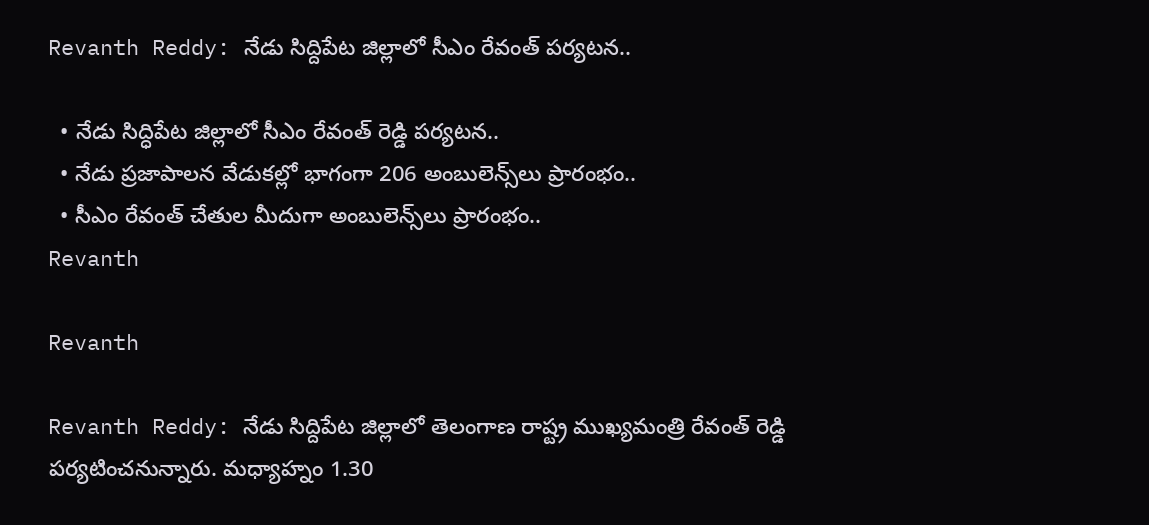Revanth Reddy: నేడు సిద్దిపేట జిల్లాలో సీఎం రేవంత్ పర్యటన..

  • నేడు సిద్ధిపేట జిల్లాలో సీఎం రేవంత్ రెడ్డి పర్యటన..
  • నేడు ప్రజాపాలన వేడుకల్లో భాగంగా 206 అంబులెన్స్‌లు ప్రారంభం..
  • సీఎం రేవంత్ చేతుల మీదుగా అంబులెన్స్‌లు ప్రారంభం..
Revanth

Revanth

Revanth Reddy: నేడు సిద్దిపేట జిల్లాలో తెలంగాణ రాష్ట్ర ముఖ్యమంత్రి రేవంత్ రెడ్డి పర్యటించనున్నారు. మధ్యాహ్నం 1.30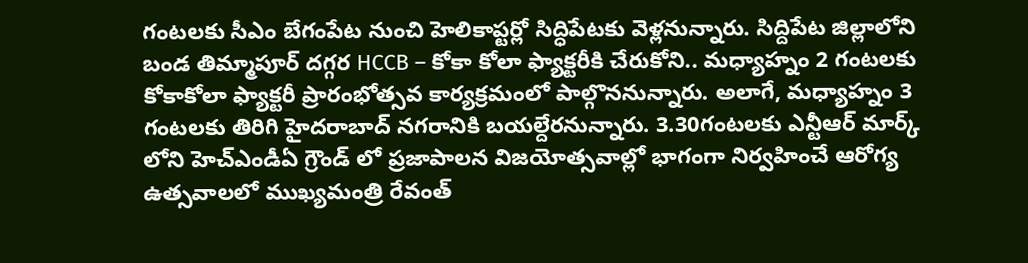గంటలకు సీఎం బేగంపేట నుంచి హెలికాప్టర్లో సిద్ధిపేటకు వెళ్లనున్నారు. సిద్దిపేట జిల్లాలోని బండ తిమ్మాపూర్ దగ్గర HCCB – కోకా కోలా ఫ్యాక్టరీకి చేరుకోని.. మధ్యాహ్నం 2 గంటలకు కోకాకోలా ఫ్యాక్టరీ ప్రారంభోత్సవ కార్యక్రమంలో పాల్గొననున్నారు. అలాగే, మధ్యాహ్నం 3 గంటలకు తిరిగి హైదరాబాద్ నగరానికి బయల్దేరనున్నారు. 3.30గంటలకు ఎన్టీఆర్ మార్క్ లోని హెచ్ఎండీఏ గ్రౌండ్ లో ప్రజాపాలన విజయోత్సవాల్లో భాగంగా నిర్వహించే ఆరోగ్య ఉత్సవాలలో ముఖ్యమంత్రి రేవంత్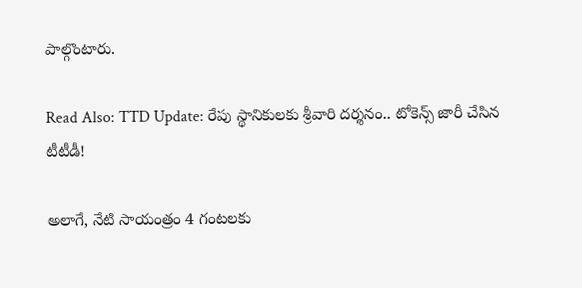పాల్గొంటారు.

Read Also: TTD Update: రేపు స్థానికులకు శ్రీవారి దర్శనం.. టోకెన్స్ జారీ చేసిన టీటీడీ!

అలాగే, నేటి సాయంత్రం 4 గంటలకు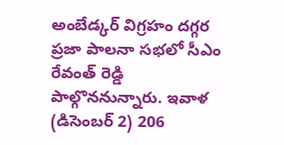అంబేడ్కర్ విగ్రహం దగ్గర ప్రజా పాలనా సభలో సీఎం రేవంత్‌ రెడ్డి పాల్గొననున్నారు. ఇవాళ (డిసెంబర్ 2) 206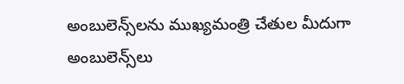అంబులెన్స్‌లను ముఖ్యమంత్రి చేతుల మీదుగా అంబులెన్స్‌లు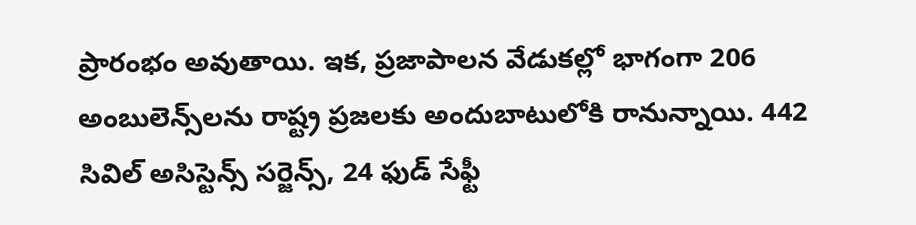ప్రారంభం అవుతాయి. ఇక, ప్రజాపాలన వేడుకల్లో భాగంగా 206 అంబులెన్స్‌లను రాష్ట్ర ప్రజలకు అందుబాటులోకి రానున్నాయి. 442 సివిల్ అసిస్టెన్స్ సర్జెన్స్, 24 ఫుడ్ సేఫ్టీ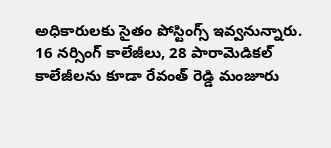అధికారులకు సైతం పోస్టింగ్స్ ఇవ్వనున్నారు. 16 నర్సింగ్ కాలేజీలు, 28 పారామెడికల్ కాలేజీలను కూడా రేవంత్ రెడ్డి మంజూరు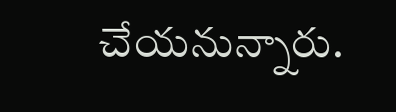చేయనున్నారు.